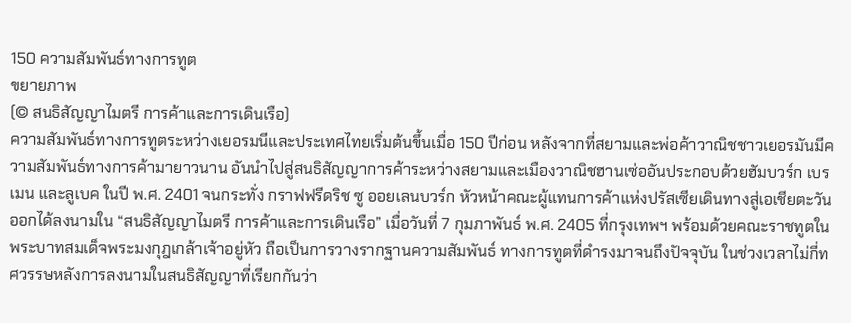150 ความสัมพันธ์ทางการทูต
ขยายภาพ
(© สนธิสัญญาไมตรี การค้าและการเดินเรือ)
ความสัมพันธ์ทางการทูตระหว่างเยอรมนีและประเทศไทยเริ่มต้นขึ้นเมื่อ 150 ปีก่อน หลังจากที่สยามและพ่อค้าวาณิชชาวเยอรมันมีความสัมพันธ์ทางการค้ามายาวนาน อันนำไปสู่สนธิสัญญาการค้าระหว่างสยามและเมืองวาณิชฮานเซ่ออันประกอบด้วยฮัมบวร์ก เบรเมน และลูเบค ในปี พ.ศ. 2401 จนกระทั่ง กราฟฟรีดริช ซู ออยเลนบวร์ก หัวหน้าคณะผู้แทนการค้าแห่งปรัสเซียเดินทางสู่เอเชียตะวันออกได้ลงนามใน “สนธิสัญญาไมตรี การค้าและการเดินเรือ” เมื่อวันที่ 7 กุมภาพันธ์ พ.ศ. 2405 ที่กรุงเทพฯ พร้อมด้วยคณะราชทูตในพระบาทสมเด็จพระมงกุฎเกล้าเจ้าอยู่หัว ถือเป็นการวางรากฐานความสัมพันธ์ ทางการทูตที่ดำรงมาจนถึงปัจจุบัน ในช่วงเวลาไม่กี่ทศวรรษหลังการลงนามในสนธิสัญญาที่เรียกกันว่า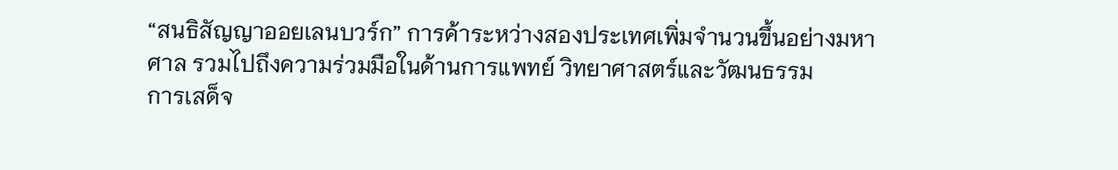“สนธิสัญญาออยเลนบวร์ก” การค้าระหว่างสองประเทศเพิ่มจำนวนขึ้นอย่างมหาศาล รวมไปถึงความร่วมมือในด้านการแพทย์ วิทยาศาสตร์และวัฒนธรรม
การเสด็จ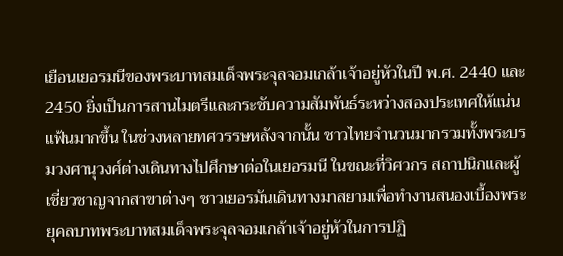เยือนเยอรมนีของพระบาทสมเด็จพระจุลจอมเกล้าเจ้าอยู่หัวในปี พ.ศ. 2440 และ 2450 ยิ่งเป็นการสานไมตรีและกระชับความสัมพันธ์ระหว่างสองประเทศให้แน่นแฟ้นมากขึ้น ในช่วงหลายทศวรรษหลังจากนั้น ชาวไทยจำนวนมากรวมทั้งพระบรมวงศานุวงศ์ต่างเดินทางไปศึกษาต่อในเยอรมนี ในขณะที่วิศวกร สถาปนิกและผู้เชี่ยวชาญจากสาขาต่างๆ ชาวเยอรมันเดินทางมาสยามเพื่อทำงานสนองเบื้องพระยุคลบาทพระบาทสมเด็จพระจุลจอมเกล้าเจ้าอยู่หัวในการปฏิ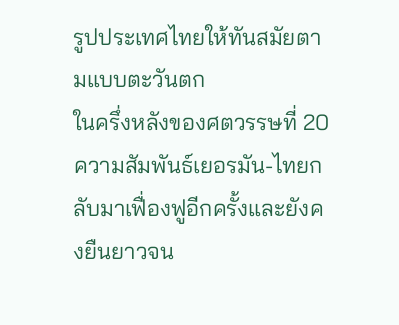รูปประเทศไทยให้ทันสมัยตามแบบตะวันตก
ในครึ่งหลังของศตวรรษที่ 20 ความสัมพันธ์เยอรมัน-ไทยกลับมาเฟื่องฟูอีกครั้งและยังคงยืนยาวจน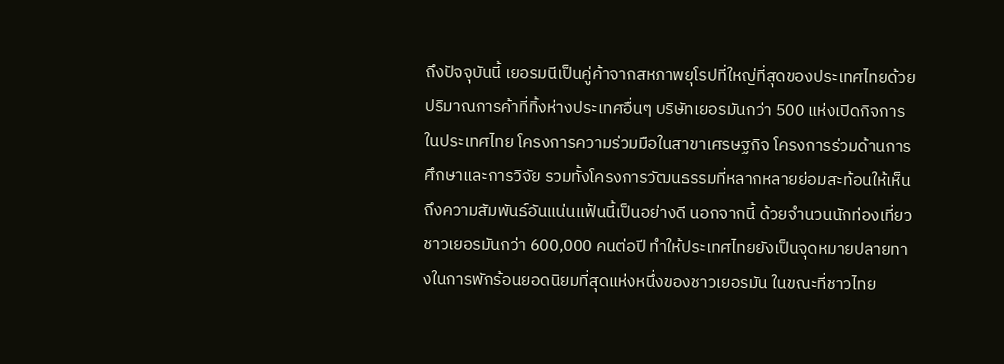ถึงปัจจุบันนี้ เยอรมนีเป็นคู่ค้าจากสหภาพยุโรปที่ใหญ่ที่สุดของประเทศไทยด้วยปริมาณการค้าที่ทิ้งห่างประเทศอื่นๆ บริษัทเยอรมันกว่า 500 แห่งเปิดกิจการในประเทศไทย โครงการความร่วมมือในสาขาเศรษฐกิจ โครงการร่วมด้านการศึกษาและการวิจัย รวมทั้งโครงการวัฒนธรรมที่หลากหลายย่อมสะท้อนให้เห็นถึงความสัมพันธ์อันแน่นแฟ้นนี้เป็นอย่างดี นอกจากนี้ ด้วยจำนวนนักท่องเที่ยวชาวเยอรมันกว่า 600,000 คนต่อปี ทำให้ประเทศไทยยังเป็นจุดหมายปลายทางในการพักร้อนยอดนิยมที่สุดแห่งหนึ่งของชาวเยอรมัน ในขณะที่ชาวไทย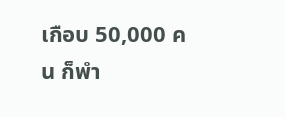เกือบ 50,000 คน ก็พำ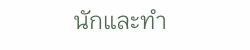นักและทำ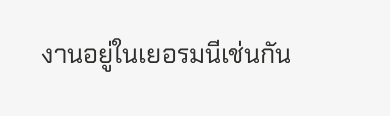งานอยู่ในเยอรมนีเช่นกัน